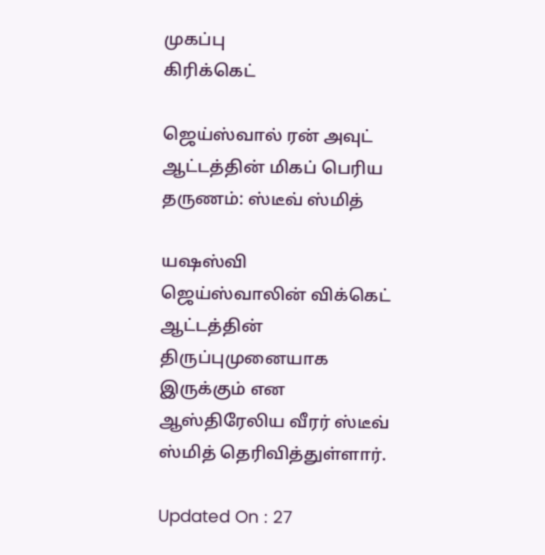முகப்பு
கிரிக்கெட்

ஜெய்ஸ்வால் ரன் அவுட் ஆட்டத்தின் மிகப் பெரிய தருணம்: ஸ்டீவ் ஸ்மித்

யஷஸ்வி ஜெய்ஸ்வாலின் விக்கெட் ஆட்டத்தின் திருப்புமுனையாக இருக்கும் என ஆஸ்திரேலிய வீரர் ஸ்டீவ் ஸ்மித் தெரிவித்துள்ளார்.

Updated On : 27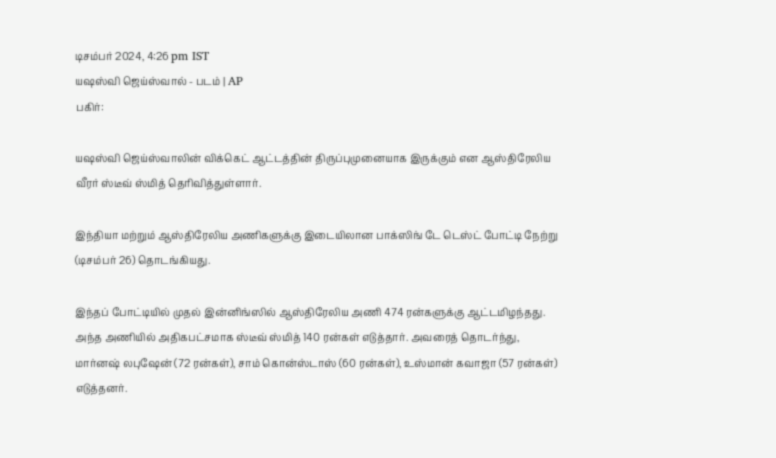டிசம்பர் 2024, 4:26 pm IST
யஷஸ்வி ஜெய்ஸ்வால் - படம் | AP
பகிர்:

யஷஸ்வி ஜெய்ஸ்வாலின் விக்கெட் ஆட்டத்தின் திருப்புமுனையாக இருக்கும் என ஆஸ்திரேலிய வீரர் ஸ்டீவ் ஸ்மித் தெரிவித்துள்ளார்.

இந்தியா மற்றும் ஆஸ்திரேலிய அணிகளுக்கு இடையிலான பாக்ஸிங் டே டெஸ்ட் போட்டி நேற்று (டிசம்பர் 26) தொடங்கியது.

இந்தப் போட்டியில் முதல் இன்னிங்ஸில் ஆஸ்திரேலிய அணி 474 ரன்களுக்கு ஆட்டமிழந்தது. அந்த அணியில் அதிகபட்சமாக ஸ்டீவ் ஸ்மித் 140 ரன்கள் எடுத்தார். அவரைத் தொடர்ந்து, மார்னஷ் லபுஷேன் (72 ரன்கள்), சாம் கொன்ஸ்டாஸ் (60 ரன்கள்), உஸ்மான் கவாஜா (57 ரன்கள்) எடுத்தனர்.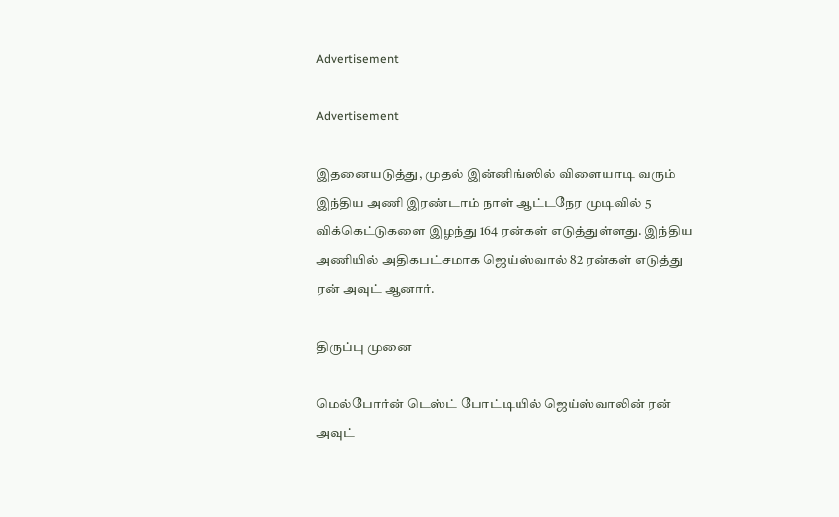Advertisement

Advertisement

இதனையடுத்து, முதல் இன்னிங்ஸில் விளையாடி வரும் இந்திய அணி இரண்டாம் நாள் ஆட்டநேர முடிவில் 5 விக்கெட்டுகளை இழந்து 164 ரன்கள் எடுத்துள்ளது. இந்திய அணியில் அதிகபட்சமாக ஜெய்ஸ்வால் 82 ரன்கள் எடுத்து ரன் அவுட் ஆனார்.

திருப்பு முனை

மெல்போர்ன் டெஸ்ட் போட்டியில் ஜெய்ஸ்வாலின் ரன் அவுட்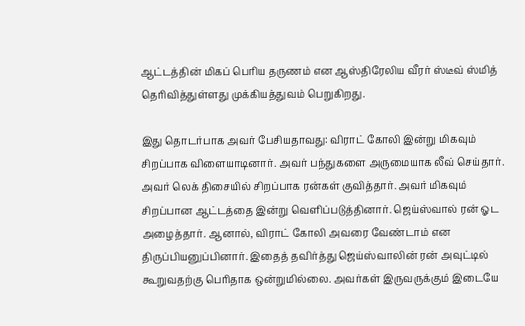ஆட்டத்தின் மிகப் பெரிய தருணம் என ஆஸ்திரேலிய வீரர் ஸ்டீவ் ஸ்மித் தெரிவித்துள்ளது முக்கியத்துவம் பெறுகிறது.

இது தொடர்பாக அவர் பேசியதாவது: விராட் கோலி இன்று மிகவும் சிறப்பாக விளையாடினார். அவர் பந்துகளை அருமையாக லீவ் செய்தார். அவர் லெக் திசையில் சிறப்பாக ரன்கள் குவித்தார். அவர் மிகவும் சிறப்பான ஆட்டத்தை இன்று வெளிப்படுத்தினார். ஜெய்ஸ்வால் ரன் ஓட அழைத்தார். ஆனால், விராட் கோலி அவரை வேண்டாம் என திருப்பியனுப்பினார். இதைத் தவிர்த்து ஜெய்ஸ்வாலின் ரன் அவுட்டில் கூறுவதற்கு பெரிதாக ஒன்றுமில்லை. அவர்கள் இருவருக்கும் இடையே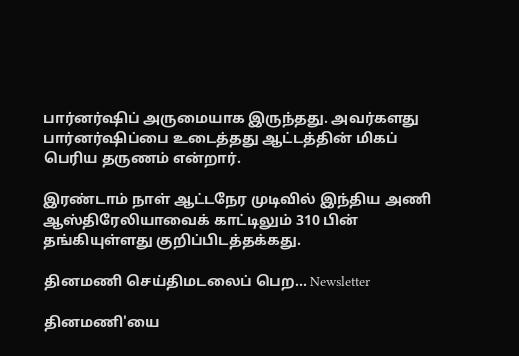பார்னர்ஷிப் அருமையாக இருந்தது. அவர்களது பார்னர்ஷிப்பை உடைத்தது ஆட்டத்தின் மிகப் பெரிய தருணம் என்றார்.

இரண்டாம் நாள் ஆட்டநேர முடிவில் இந்திய அணி ஆஸ்திரேலியாவைக் காட்டிலும் 310 பின் தங்கியுள்ளது குறிப்பிடத்தக்கது.

தினமணி செய்திமடலைப் பெற... Newsletter

தினமணி'யை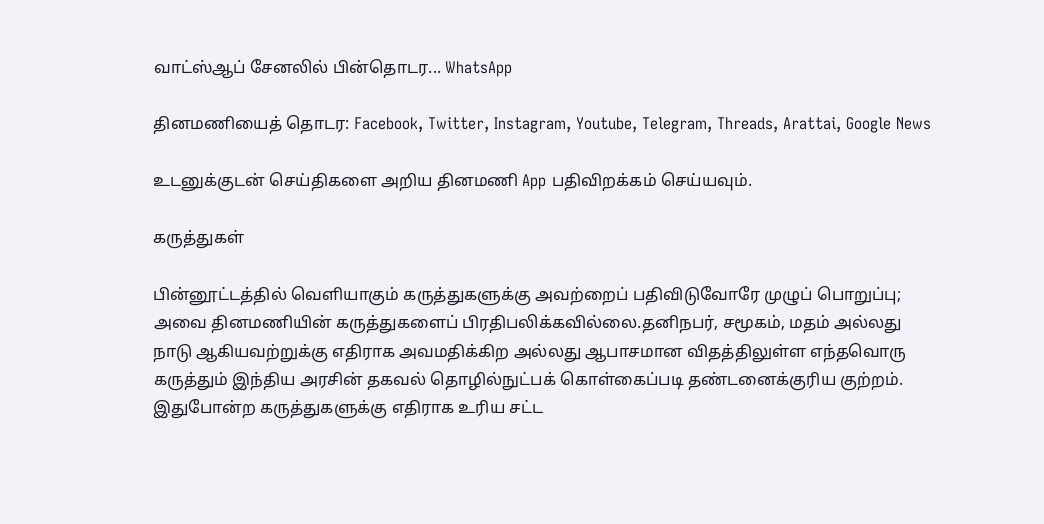வாட்ஸ்ஆப் சேனலில் பின்தொடர... WhatsApp

தினமணியைத் தொடர: Facebook, Twitter, Instagram, Youtube, Telegram, Threads, Arattai, Google News

உடனுக்குடன் செய்திகளை அறிய தினமணி App பதிவிறக்கம் செய்யவும்.

கருத்துகள்

பின்னூட்டத்தில் வெளியாகும் கருத்துகளுக்கு அவற்றைப் பதிவிடுவோரே முழுப் பொறுப்பு; அவை தினமணியின் கருத்துகளைப் பிரதிபலிக்கவில்லை.தனிநபர், சமூகம், மதம் அல்லது நாடு ஆகியவற்றுக்கு எதிராக அவமதிக்கிற அல்லது ஆபாசமான விதத்திலுள்ள எந்தவொரு கருத்தும் இந்திய அரசின் தகவல் தொழில்நுட்பக் கொள்கைப்படி தண்டனைக்குரிய குற்றம். இதுபோன்ற கருத்துகளுக்கு எதிராக உரிய சட்ட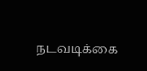நடவடிக்கை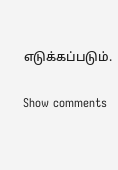எடுக்கப்படும்.

Show comments